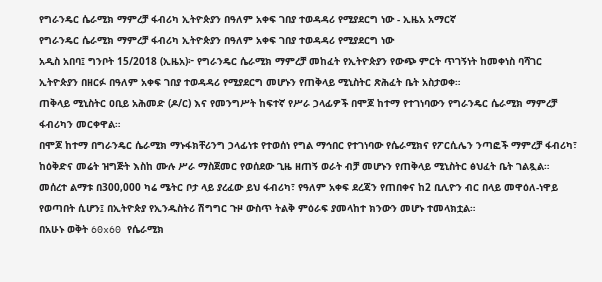የግራንዴር ሴራሚክ ማምረቻ ፋብሪካ ኢትዮጵያን በዓለም አቀፍ ገበያ ተወዳዳሪ የሚያደርግ ነው - ኢዜአ አማርኛ
የግራንዴር ሴራሚክ ማምረቻ ፋብሪካ ኢትዮጵያን በዓለም አቀፍ ገበያ ተወዳዳሪ የሚያደርግ ነው
አዲስ አበባ፤ ግንቦት 15/2018 (ኢዜአ)፦ የግራንዴር ሴራሚክ ማምረቻ መከፈት የኢትዮጵያን የውጭ ምርት ጥገኝነት ከመቀነስ ባሻገር ኢትዮጵያን በዘርፉ በዓለም አቀፍ ገበያ ተወዳዳሪ የሚያደርግ መሆኑን የጠቅላይ ሚኒስትር ጽሕፈት ቤት አስታወቀ።
ጠቅላይ ሚኒስትር ዐቢይ አሕመድ (ዶ/ር) እና የመንግሥት ከፍተኛ የሥራ ኃላፊዎች በሞጆ ከተማ የተገነባውን የግራንዴር ሴራሚክ ማምረቻ ፋብሪካን መርቀዋል።
በሞጆ ከተማ በግራንዴር ሴራሚክ ማኑፋክቸሪንግ ኃላፊነቱ የተወሰነ የግል ማኅበር የተገነባው የሴራሚክና የፖርሲሌን ንጣፎች ማምረቻ ፋብሪካ፣ ከዕቅድና መሬት ዝግጅት እስከ ሙሉ ሥራ ማስጀመር የወሰደው ጊዜ ዘጠኝ ወራት ብቻ መሆኑን የጠቅላይ ሚኒስትር ፅህፈት ቤት ገልጿል።
መሰረተ ልማቱ በ300,000 ካሬ ሜትር ቦታ ላይ ያረፈው ይህ ፋብሪካ፣ የዓለም አቀፍ ደረጃን የጠበቀና ከ2 ቢሊዮን ብር በላይ መዋዕለ-ነዋይ የወጣበት ሲሆን፤ በኢትዮጵያ የኢንዱስትሪ ሽግግር ጉዞ ውስጥ ትልቅ ምዕራፍ ያመላከተ ክንውን መሆኑ ተመላክቷል።
በአሁኑ ወቅት 60x60 የሴራሚክ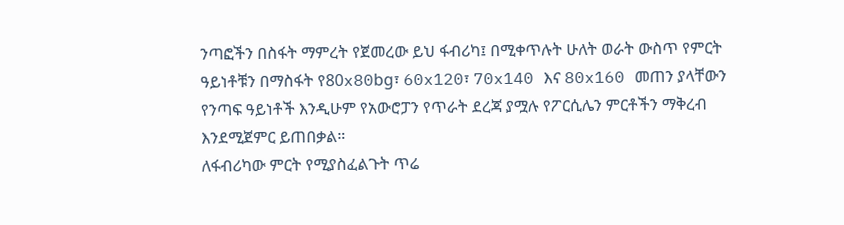ንጣፎችን በስፋት ማምረት የጀመረው ይህ ፋብሪካ፤ በሚቀጥሉት ሁለት ወራት ውስጥ የምርት ዓይነቶቹን በማስፋት የ80x80bg፣ 60x120፣ 70x140 እና 80x160 መጠን ያላቸውን የንጣፍ ዓይነቶች እንዲሁም የአውሮፓን የጥራት ደረጃ ያሟሉ የፖርሲሌን ምርቶችን ማቅረብ እንደሚጀምር ይጠበቃል።
ለፋብሪካው ምርት የሚያስፈልጉት ጥሬ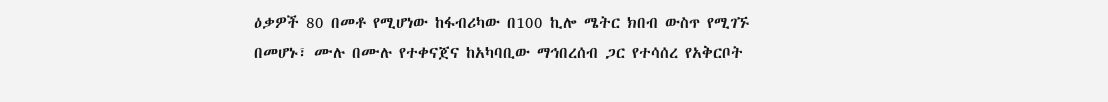ዕቃዎች 80 በመቶ የሚሆነው ከፋብሪካው በ100 ኪሎ ሜትር ክበብ ውስጥ የሚገኙ በመሆኑ፣ ሙሉ በሙሉ የተቀናጀና ከአካባቢው ማኅበረሰብ ጋር የተሳሰረ የአቅርቦት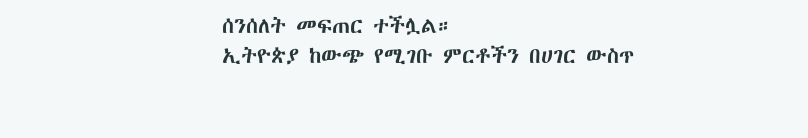ሰንሰለት መፍጠር ተችሏል።
ኢትዮጵያ ከውጭ የሚገቡ ምርቶችን በሀገር ውስጥ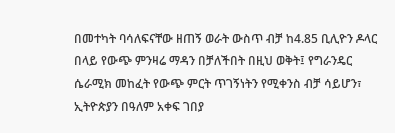በመተካት ባሳለፍናቸው ዘጠኝ ወራት ውስጥ ብቻ ከ4.85 ቢሊዮን ዶላር በላይ የውጭ ምንዛሬ ማዳን በቻለችበት በዚህ ወቅት፤ የግራንዴር ሴራሚክ መከፈት የውጭ ምርት ጥገኝነትን የሚቀንስ ብቻ ሳይሆን፣ ኢትዮጵያን በዓለም አቀፍ ገበያ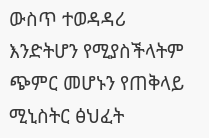ውስጥ ተወዳዳሪ እንድትሆን የሚያስችላትም ጭምር መሆኑን የጠቅላይ ሚኒስትር ፅህፈት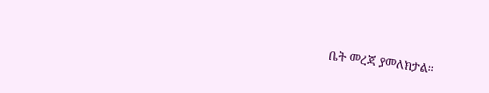ቤት መረጃ ያመለክታል።